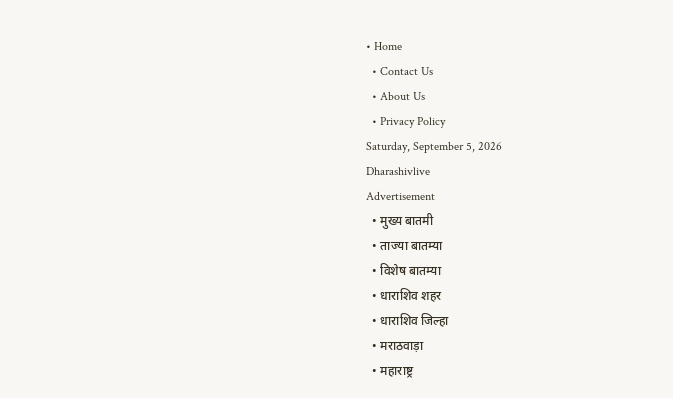• Home
  • Contact Us
  • About Us
  • Privacy Policy
Saturday, September 5, 2026
Dharashivlive
Advertisement
  • मुख्य बातमी
  • ताज्या बातम्या
  • विशेष बातम्या
  • धाराशिव शहर
  • धाराशिव जिल्हा
  • मराठवाड़ा
  • महाराष्ट्र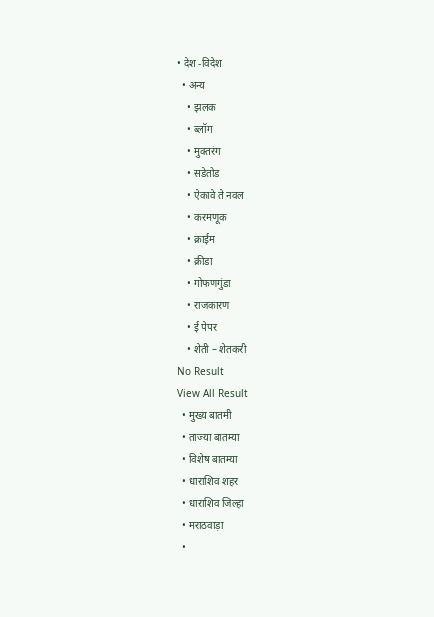• देश -विदेश
  • अन्य
    • झलक
    • ब्लॉग
    • मुक्तरंग
    • सडेतोड
    • ऐकावे ते नवल
    • करमणूक
    • क्राईम
    • क्रीडा
    • गोफणगुंडा
    • राजकारण
    • ई पेपर
    • शेती – शेतकरी
No Result
View All Result
  • मुख्य बातमी
  • ताज्या बातम्या
  • विशेष बातम्या
  • धाराशिव शहर
  • धाराशिव जिल्हा
  • मराठवाड़ा
  •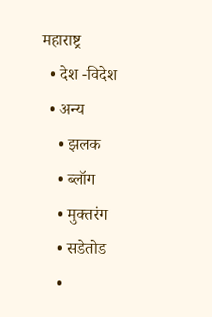महाराष्ट्र
  • देश -विदेश
  • अन्य
    • झलक
    • ब्लॉग
    • मुक्तरंग
    • सडेतोड
    •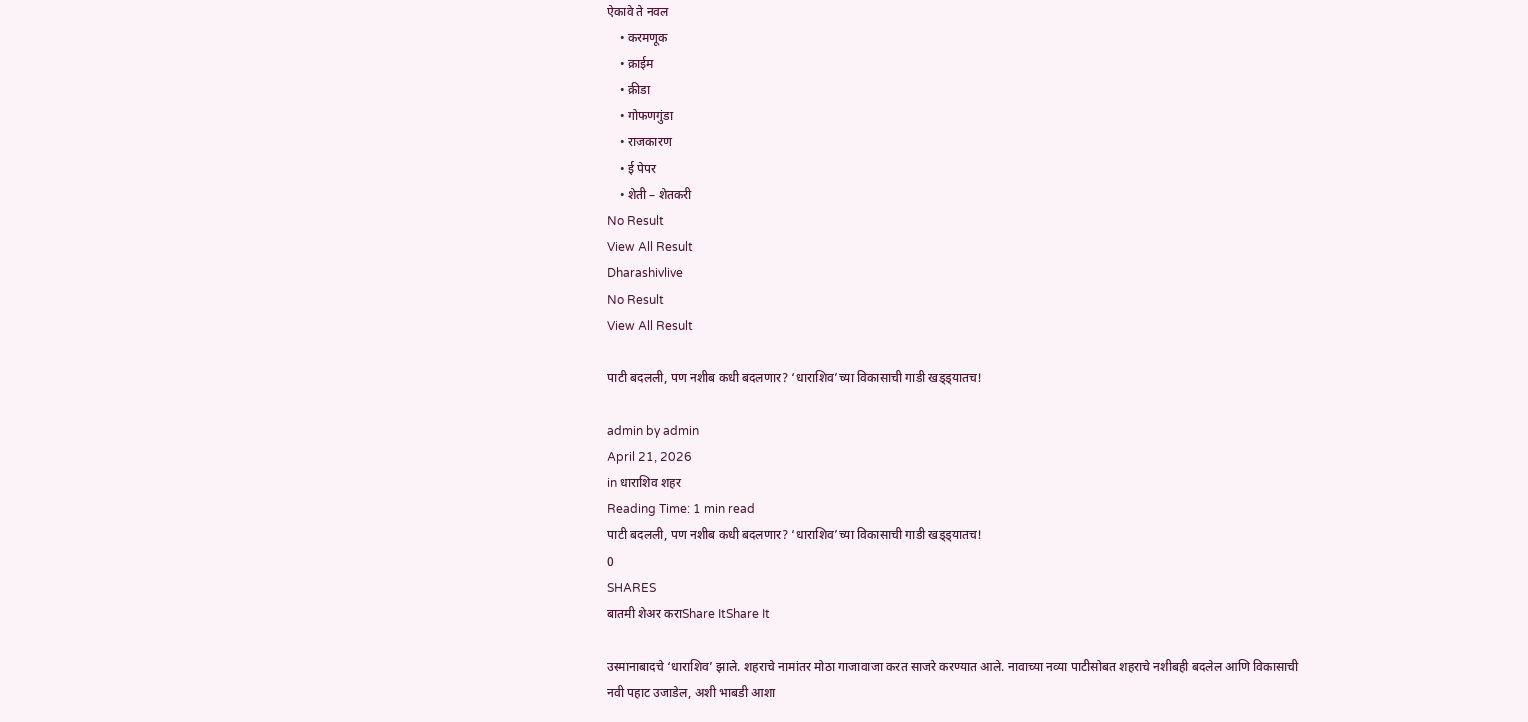ऐकावे ते नवल
    • करमणूक
    • क्राईम
    • क्रीडा
    • गोफणगुंडा
    • राजकारण
    • ई पेपर
    • शेती – शेतकरी
No Result
View All Result
Dharashivlive
No Result
View All Result

पाटी बदलली, पण नशीब कधी बदलणार? ‘धाराशिव’च्या विकासाची गाडी खड्ड्यातच!

admin by admin
April 21, 2026
in धाराशिव शहर
Reading Time: 1 min read
पाटी बदलली, पण नशीब कधी बदलणार? ‘धाराशिव’च्या विकासाची गाडी खड्ड्यातच!
0
SHARES
बातमी शेअर कराShare ItShare It

उस्मानाबादचे ‘धाराशिव’ झाले. शहराचे नामांतर मोठा गाजावाजा करत साजरे करण्यात आले. नावाच्या नव्या पाटीसोबत शहराचे नशीबही बदलेल आणि विकासाची नवी पहाट उजाडेल, अशी भाबडी आशा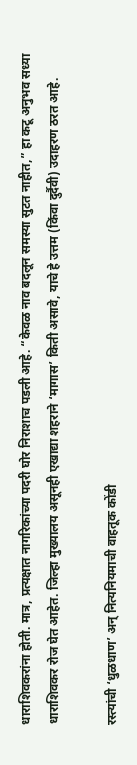धाराशिवकरांना होती. मात्र, प्रत्यक्षात नागरिकांच्या पदरी घोर निराशाच पडली आहे. “केवळ नाव बदलून समस्या सुटत नाहीत,” हा कटू अनुभव सध्या धाराशिवकर रोज घेत आहेत. जिल्हा मुख्यालय असूनही एखाद्या शहराने ‘मागास’ किती असावे, याचे हे उत्तम (किंवा दुर्दैवी) उदाहरण ठरत आहे.

रस्त्यांची ‘धुळधाण’ अन् नित्यनियमाची वाहतूक कोंडी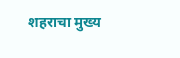शहराचा मुख्य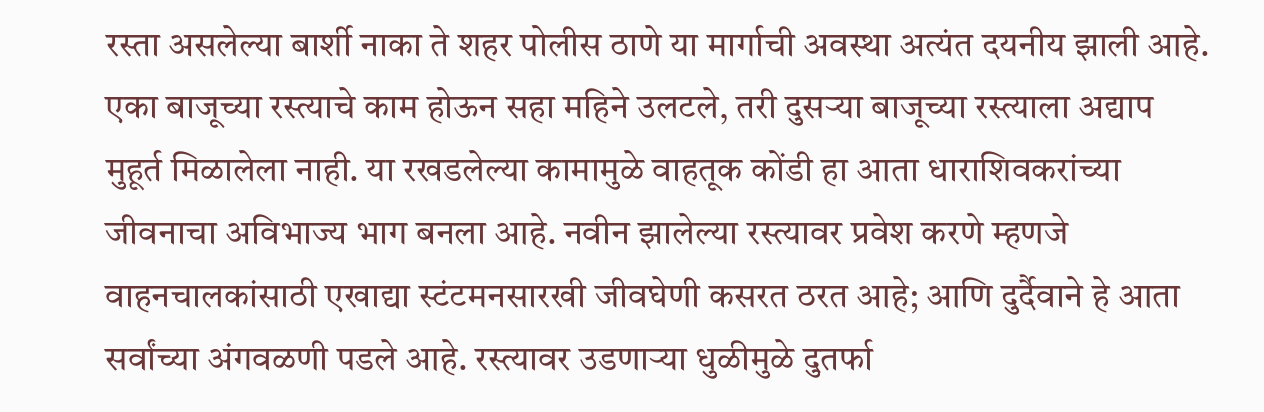रस्ता असलेल्या बार्शी नाका ते शहर पोलीस ठाणे या मार्गाची अवस्था अत्यंत दयनीय झाली आहे. एका बाजूच्या रस्त्याचे काम होऊन सहा महिने उलटले, तरी दुसऱ्या बाजूच्या रस्त्याला अद्याप मुहूर्त मिळालेला नाही. या रखडलेल्या कामामुळे वाहतूक कोंडी हा आता धाराशिवकरांच्या जीवनाचा अविभाज्य भाग बनला आहे. नवीन झालेल्या रस्त्यावर प्रवेश करणे म्हणजे वाहनचालकांसाठी एखाद्या स्टंटमनसारखी जीवघेणी कसरत ठरत आहे; आणि दुर्दैवाने हे आता सर्वांच्या अंगवळणी पडले आहे. रस्त्यावर उडणाऱ्या धुळीमुळे दुतर्फा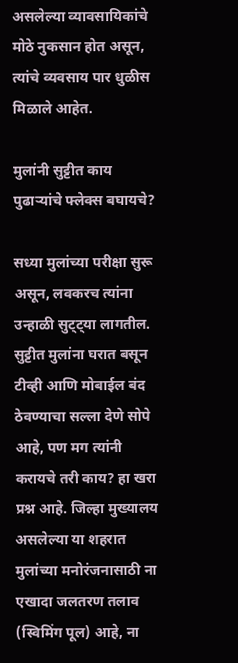असलेल्या व्यावसायिकांचे मोठे नुकसान होत असून, त्यांचे व्यवसाय पार धुळीस मिळाले आहेत.

मुलांनी सुट्टीत काय पुढाऱ्यांचे फ्लेक्स बघायचे?

सध्या मुलांच्या परीक्षा सुरू असून, लवकरच त्यांना उन्हाळी सुट्ट्या लागतील. सुट्टीत मुलांना घरात बसून टीव्ही आणि मोबाईल बंद ठेवण्याचा सल्ला देणे सोपे आहे, पण मग त्यांनी करायचे तरी काय? हा खरा प्रश्न आहे. जिल्हा मुख्यालय असलेल्या या शहरात मुलांच्या मनोरंजनासाठी ना एखादा जलतरण तलाव (स्विमिंग पूल) आहे, ना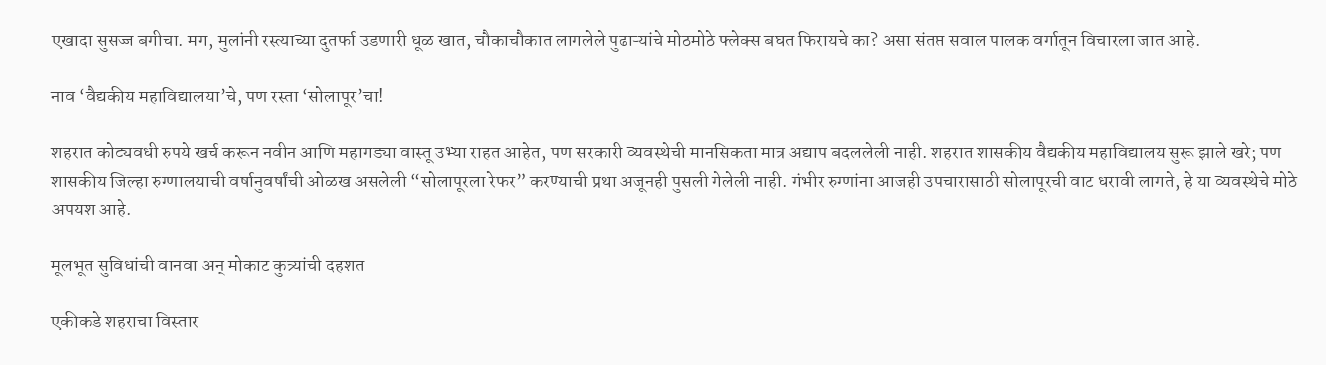एखादा सुसज्ज बगीचा. मग, मुलांनी रस्त्याच्या दुतर्फा उडणारी धूळ खात, चौकाचौकात लागलेले पुढाऱ्यांचे मोठमोठे फ्लेक्स बघत फिरायचे का? असा संतप्त सवाल पालक वर्गातून विचारला जात आहे.

नाव ‘वैद्यकीय महाविद्यालया’चे, पण रस्ता ‘सोलापूर’चा!

शहरात कोट्यवधी रुपये खर्च करून नवीन आणि महागड्या वास्तू उभ्या राहत आहेत, पण सरकारी व्यवस्थेची मानसिकता मात्र अद्याप बदललेली नाही. शहरात शासकीय वैद्यकीय महाविद्यालय सुरू झाले खरे; पण शासकीय जिल्हा रुग्णालयाची वर्षानुवर्षांची ओळख असलेली “सोलापूरला रेफर” करण्याची प्रथा अजूनही पुसली गेलेली नाही. गंभीर रुग्णांना आजही उपचारासाठी सोलापूरची वाट धरावी लागते, हे या व्यवस्थेचे मोठे अपयश आहे.

मूलभूत सुविधांची वानवा अन् मोकाट कुत्र्यांची दहशत

एकीकडे शहराचा विस्तार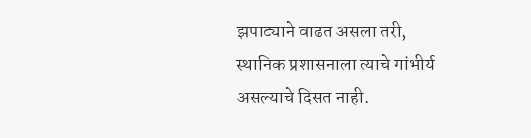झपाट्याने वाढत असला तरी, स्थानिक प्रशासनाला त्याचे गांभीर्य असल्याचे दिसत नाही.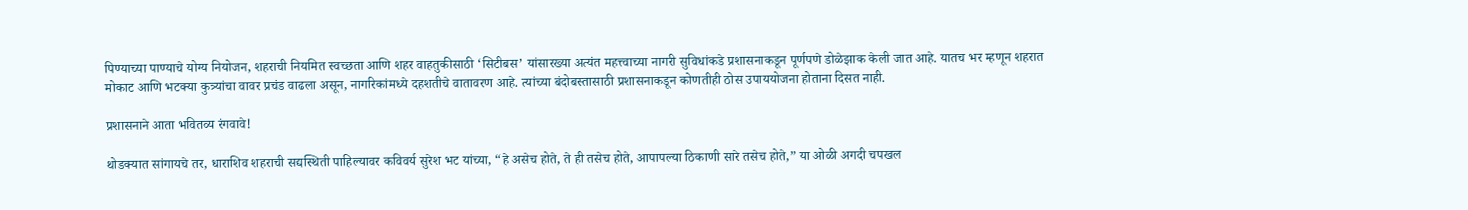पिण्याच्या पाण्याचे योग्य नियोजन, शहराची नियमित स्वच्छता आणि शहर वाहतुकीसाठी ‘सिटीबस’ यांसारख्या अत्यंत महत्त्वाच्या नागरी सुविधांकडे प्रशासनाकडून पूर्णपणे डोळेझाक केली जात आहे. यातच भर म्हणून शहरात मोकाट आणि भटक्या कुत्र्यांचा वावर प्रचंड वाढला असून, नागरिकांमध्ये दहशतीचे वातावरण आहे. त्यांच्या बंदोबस्तासाठी प्रशासनाकडून कोणतीही ठोस उपाययोजना होताना दिसत नाही.

प्रशासनाने आता भवितव्य रंगवावे!

थोडक्यात सांगायचे तर, धाराशिव शहराची सद्यस्थिती पाहिल्यावर कविवर्य सुरेश भट यांच्या, “हे असेच होते, ते ही तसेच होते, आपापल्या ठिकाणी सारे तसेच होते,” या ओळी अगदी चपखल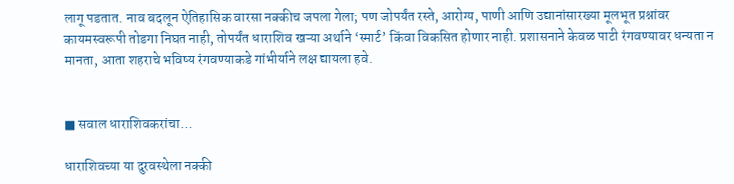लागू पडतात. नाव बदलून ऐतिहासिक वारसा नक्कीच जपला गेला; पण जोपर्यंत रस्ते, आरोग्य, पाणी आणि उद्यानांसारख्या मूलभूत प्रश्नांवर कायमस्वरूपी तोडगा निघत नाही, तोपर्यंत धाराशिव खऱ्या अर्थाने ‘स्मार्ट’ किंवा विकसित होणार नाही. प्रशासनाने केवळ पाटी रंगवण्यावर धन्यता न मानता, आता शहराचे भविष्य रंगवण्याकडे गांभीर्याने लक्ष द्यायला हवे.


■ सवाल धाराशिवकरांचा…

धाराशिवच्या या दुरवस्थेला नक्की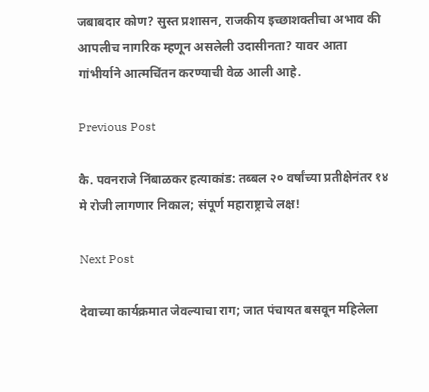जबाबदार कोण? सुस्त प्रशासन, राजकीय इच्छाशक्तीचा अभाव की आपलीच नागरिक म्हणून असलेली उदासीनता? यावर आता गांभीर्याने आत्मचिंतन करण्याची वेळ आली आहे.

Previous Post

कै. पवनराजे निंबाळकर हत्याकांड: तब्बल २० वर्षांच्या प्रतीक्षेनंतर १४ मे रोजी लागणार निकाल; संपूर्ण महाराष्ट्राचे लक्ष!

Next Post

देवाच्या कार्यक्रमात जेवल्याचा राग; जात पंचायत बसवून महिलेला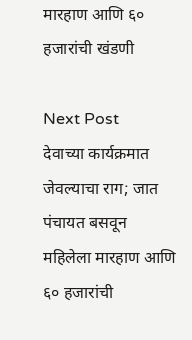मारहाण आणि ६० हजारांची खंडणी

Next Post
देवाच्या कार्यक्रमात जेवल्याचा राग; जात पंचायत बसवून महिलेला मारहाण आणि ६० हजारांची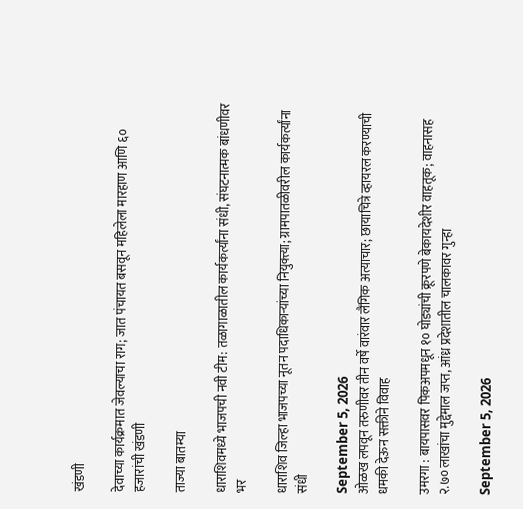खंडणी

देवाच्या कार्यक्रमात जेवल्याचा राग; जात पंचायत बसवून महिलेला मारहाण आणि ६० हजारांची खंडणी

ताज्या बातम्या

धाराशिवमध्ये भाजपची नवी टीम: तळागाळातील कार्यकर्त्यांना संधी, संघटनात्मक बांधणीवर भर

धाराशिव जिल्हा भाजपच्या नूतन पदाधिकाऱ्यांच्या नियुक्त्या; ग्रामपातळीवरील कार्यकर्त्यांना संधी

September 5, 2026
ओळख लपवून तरुणीवर तीन वर्षे वारंवार लैंगिक अत्याचार; छायाचित्रे व्हायरल करण्याची धमकी देऊन सक्तीने विवाह

उमरगा : बायपासवर पिकअपमधून १० घोड्यांची क्रूरपणे बेकायदेशीर वाहतूक; वाहनासह २.७० लाखांचा मुद्देमाल जप्त, आंध्र प्रदेशातील चालकावर गुन्हा

September 5, 2026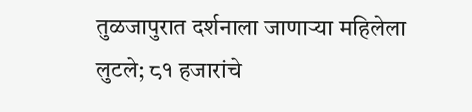तुळजापुरात दर्शनाला जाणाऱ्या महिलेला लुटले; ८१ हजारांचे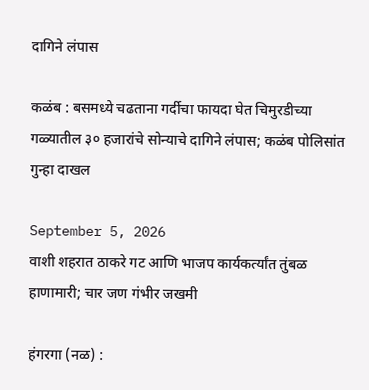दागिने लंपास

कळंब : बसमध्ये चढताना गर्दीचा फायदा घेत चिमुरडीच्या गळ्यातील ३० हजारांचे सोन्याचे दागिने लंपास; कळंब पोलिसांत गुन्हा दाखल

September 5, 2026
वाशी शहरात ठाकरे गट आणि भाजप कार्यकर्त्यांत तुंबळ हाणामारी; चार जण गंभीर जखमी

हंगरगा (नळ) :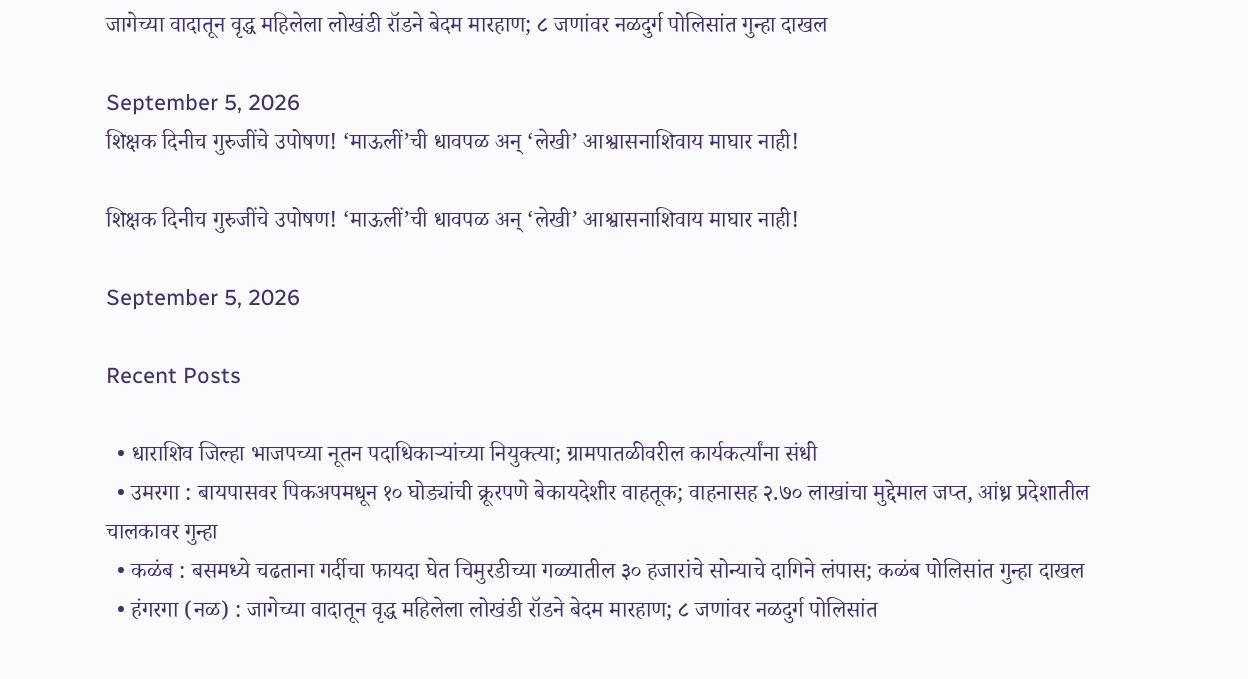जागेच्या वादातून वृद्ध महिलेला लोखंडी रॉडने बेदम मारहाण; ८ जणांवर नळदुर्ग पोलिसांत गुन्हा दाखल

September 5, 2026
शिक्षक दिनीच गुरुजींचे उपोषण! ‘माऊलीं’ची धावपळ अन् ‘लेखी’ आश्वासनाशिवाय माघार नाही!

शिक्षक दिनीच गुरुजींचे उपोषण! ‘माऊलीं’ची धावपळ अन् ‘लेखी’ आश्वासनाशिवाय माघार नाही!

September 5, 2026

Recent Posts

  • धाराशिव जिल्हा भाजपच्या नूतन पदाधिकाऱ्यांच्या नियुक्त्या; ग्रामपातळीवरील कार्यकर्त्यांना संधी
  • उमरगा : बायपासवर पिकअपमधून १० घोड्यांची क्रूरपणे बेकायदेशीर वाहतूक; वाहनासह २.७० लाखांचा मुद्देमाल जप्त, आंध्र प्रदेशातील चालकावर गुन्हा
  • कळंब : बसमध्ये चढताना गर्दीचा फायदा घेत चिमुरडीच्या गळ्यातील ३० हजारांचे सोन्याचे दागिने लंपास; कळंब पोलिसांत गुन्हा दाखल
  • हंगरगा (नळ) : जागेच्या वादातून वृद्ध महिलेला लोखंडी रॉडने बेदम मारहाण; ८ जणांवर नळदुर्ग पोलिसांत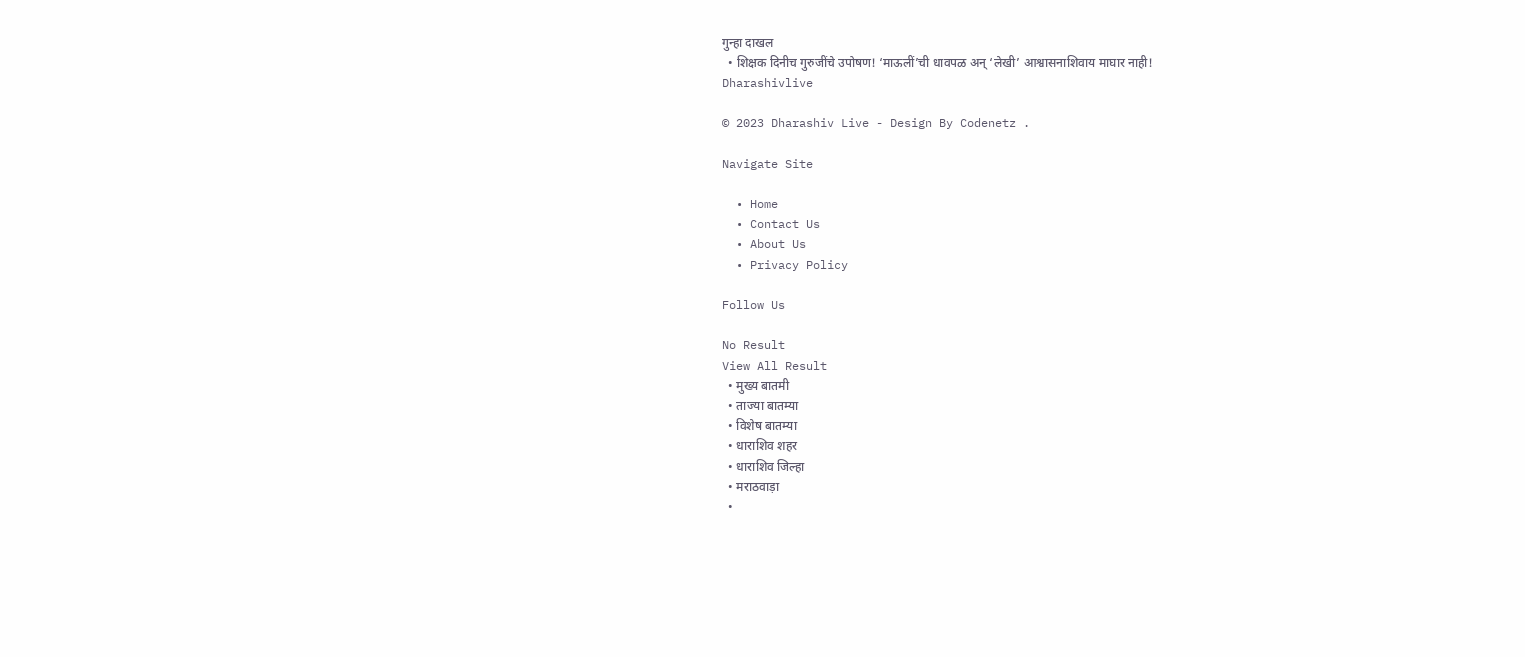गुन्हा दाखल
  • शिक्षक दिनीच गुरुजींचे उपोषण! ‘माऊलीं’ची धावपळ अन् ‘लेखी’ आश्वासनाशिवाय माघार नाही!
Dharashivlive

© 2023 Dharashiv Live - Design By Codenetz .

Navigate Site

  • Home
  • Contact Us
  • About Us
  • Privacy Policy

Follow Us

No Result
View All Result
  • मुख्य बातमी
  • ताज्या बातम्या
  • विशेष बातम्या
  • धाराशिव शहर
  • धाराशिव जिल्हा
  • मराठवाड़ा
  •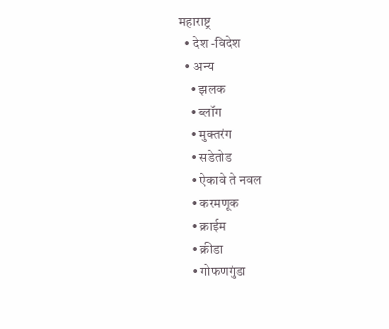महाराष्ट्र
  • देश -विदेश
  • अन्य
    • झलक
    • ब्लॉग
    • मुक्तरंग
    • सडेतोड
    • ऐकावे ते नवल
    • करमणूक
    • क्राईम
    • क्रीडा
    • गोफणगुंडा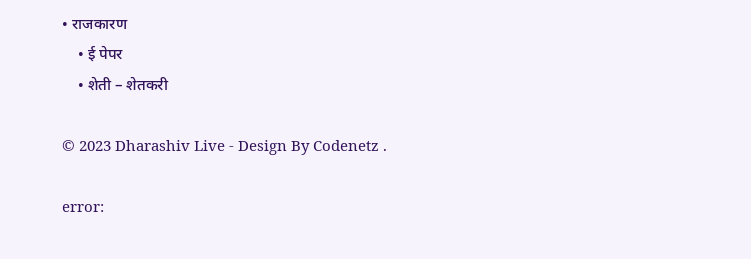• राजकारण
    • ई पेपर
    • शेती – शेतकरी

© 2023 Dharashiv Live - Design By Codenetz .

error: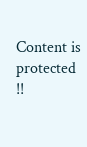Content is protected !!